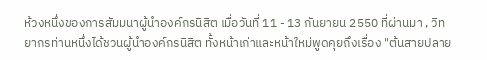ห้วงหนึ่งของการสัมมนาผู้นำองค์กรนิสิต เมื่อวันที่ 11 - 13 กันยายน 2550 ที่ผ่านมา , วิทยากรท่านหนึ่งได้ชวนผู้นำองค์กรนิสิต ทั้งหน้าเก่าและหน้าใหม่พูดคุยถึงเรื่อง "ต้นสายปลาย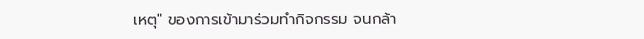เหตุ" ของการเข้ามาร่วมทำกิจกรรม จนกล้า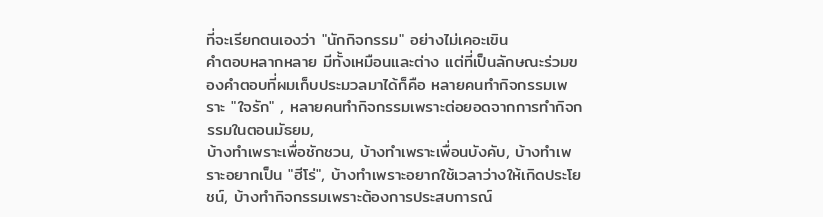ที่จะเรียกตนเองว่า "นักกิจกรรม" อย่างไม่เคอะเขิน
คำตอบหลากหลาย มีทั้งเหมือนและต่าง แต่ที่เป็นลักษณะร่วมของคำตอบที่ผมเก็บประมวลมาได้ก็คือ หลายคนทำกิจกรรมเพราะ "ใจรัก" , หลายคนทำกิจกรรมเพราะต่อยอดจากการทำกิจกรรมในตอนมัธยม,
บ้างทำเพราะเพื่อชักชวน, บ้างทำเพราะเพื่อนบังคับ, บ้างทำเพราะอยากเป็น "ฮีโร่", บ้างทำเพราะอยากใช้เวลาว่างให้เกิดประโยชน์, บ้างทำกิจกรรมเพราะต้องการประสบการณ์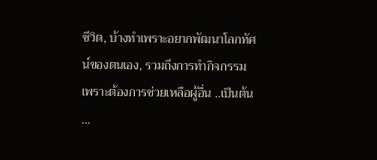ชีวิต, บ้างทำเพราะอยากพัฒนาโลกทัศน์ของตนเอง, รวมถึงการทำกิจกรรมเพราะต้องการช่วยเหลือผู้อื่น ..เป็นต้น ...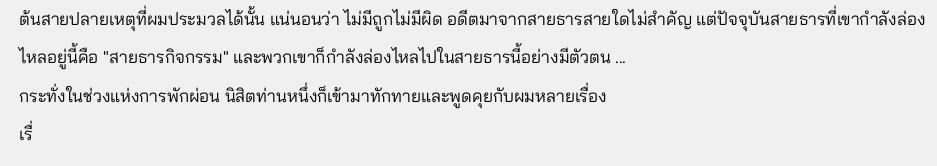ต้นสายปลายเหตุที่ผมประมวลได้นั้น แน่นอนว่า ไม่มีถูกไม่มีผิด อดีตมาจากสายธารสายใดไม่สำคัญ แต่ปัจจุบันสายธารที่เขากำลังล่องไหลอยู่นี้คือ "สายธารกิจกรรม" และพวกเขาก็กำลังล่องไหลไปในสายธารนี้อย่างมีตัวตน ...
กระทั่งในช่วงแห่งการพักผ่อน นิสิตท่านหนึ่งก็เข้ามาทักทายและพูดคุยกับผมหลายเรื่อง
เรื่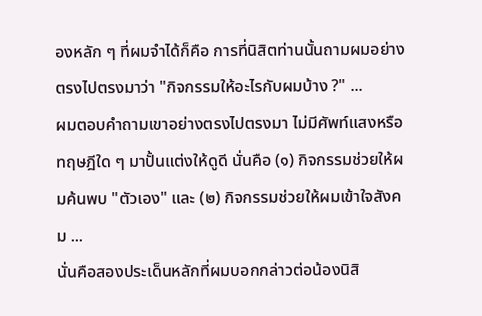องหลัก ๆ ที่ผมจำได้ก็คือ การที่นิสิตท่านนั้นถามผมอย่างตรงไปตรงมาว่า "กิจกรรมให้อะไรกับผมบ้าง ?" ...
ผมตอบคำถามเขาอย่างตรงไปตรงมา ไม่มีศัพท์แสงหรือทฤษฎีใด ๆ มาปั้นแต่งให้ดูดี นั่นคือ (๑) กิจกรรมช่วยให้ผมค้นพบ "ตัวเอง" และ (๒) กิจกรรมช่วยให้ผมเข้าใจสังคม ...
นั่นคือสองประเด็นหลักที่ผมบอกกล่าวต่อน้องนิสิ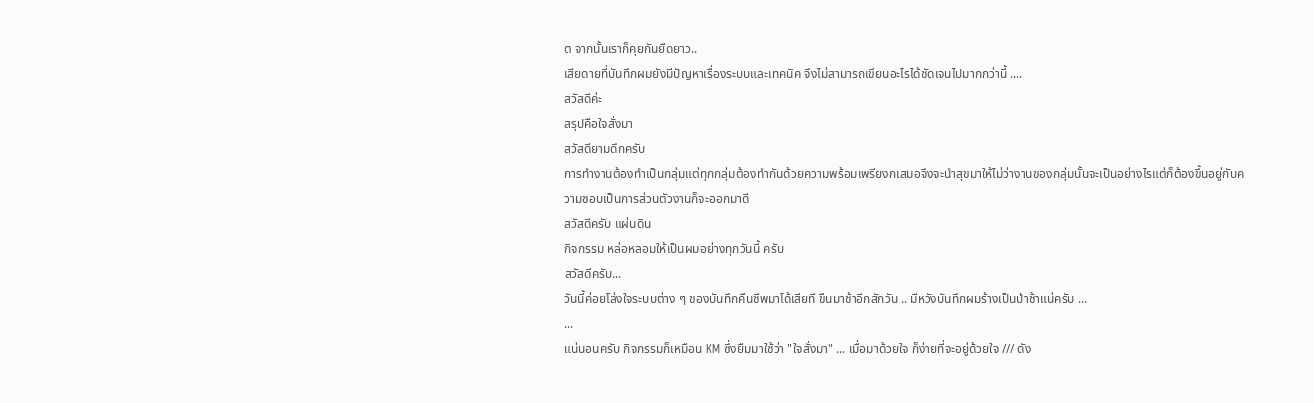ต จากนั้นเราก็คุยกันยืดยาว..
เสียดายที่บันทึกผมยังมีปัญหาเรื่องระบบและเทคนิค จึงไม่สามารถเขียนอะไรได้ชัดเจนไปมากกว่านี้ ....
สวัสดีค่ะ
สรุปคือใจสั่งมา
สวัสดียามดึกครับ
การทำงานต้องทำเป็นกลุ่มแต่ทุกกลุ่มต้องทำกันด้วยความพร้อมเพรียงกเสมอจึงจะนำสุขมาให้ไม่ว่างานของกลุ่มนั้นจะเป็นอย่างไรแต่ก็ต้องขึ้นอยู่กับความชอบเป็นการส่วนตัวงานก็จะออกมาดี
สวัสดีครับ แผ่นดิน
กิจกรรม หล่อหลอมให้เป็นผมอย่างทุกวันนี้ ครับ
สวัสดีครับ...
วันนี้ค่อยโล่งใจระบบต่าง ๆ ของบันทึกคืนชีพมาได้เสียที ขืนมาช้าอีกสักวัน .. มีหวังบันทึกผมร้างเป็นป่าช้าแน่ครับ ...
...
แน่นอนครับ กิจกรรมก็เหมือน KM ซึ่งยืมมาใช้ว่า "ใจสั่งมา" ... เมื่อมาด้วยใจ ก็ง่ายที่จะอยู่ด้วยใจ /// ดัง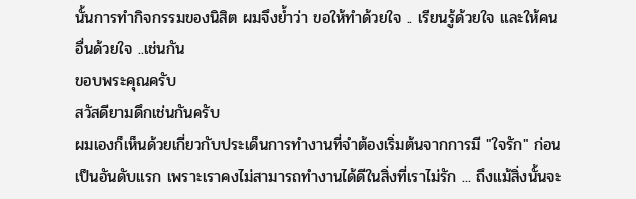นั้นการทำกิจกรรมของนิสิต ผมจึงย้ำว่า ขอให้ทำด้วยใจ .. เรียนรู้ด้วยใจ และให้คนอื่นด้วยใจ ..เช่นกัน
ขอบพระคุณครับ
สวัสดียามดึกเช่นกันครับ
ผมเองก็เห็นด้วยเกี่ยวกับประเด็นการทำงานที่จำต้องเริ่มต้นจากการมี "ใจรัก" ก่อนเป็นอันดับแรก เพราะเราคงไม่สามารถทำงานได้ดีในสิ่งที่เราไม่รัก ... ถึงแม้สิ่งนั้นจะ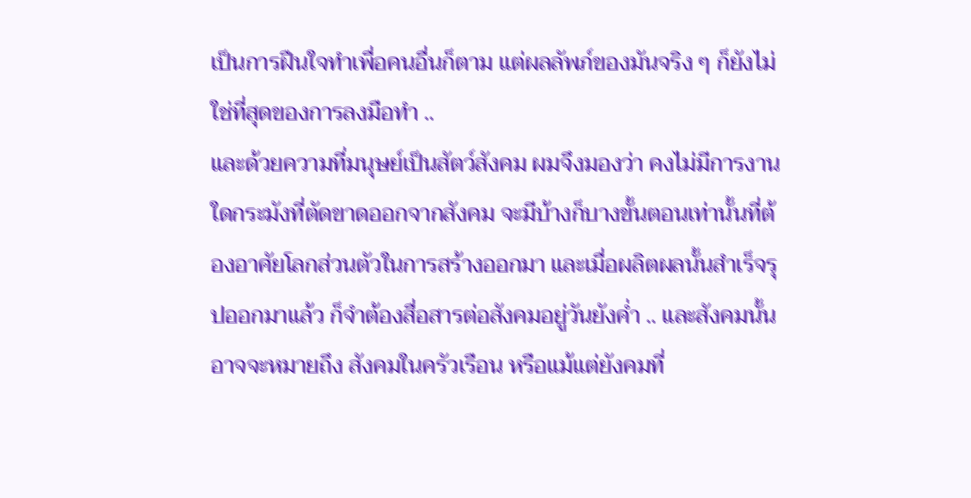เป็นการฝืนใจทำเพื่อคนอื่นก็ตาม แต่ผลลัพภ์ของมันจริง ๆ ก็ยังไม่ใช่ที่สุดของการลงมือทำ ..
และด้วยความที่มนุษย์เป็นสัตว์สังคม ผมจึงมองว่า คงไม่มีการงานใดกระมังที่ตัดขาดออกจากสังคม จะมีบ้างก็บางขั้นตอนเท่านั้นที่ต้องอาศัยโลกส่วนตัวในการสร้างออกมา และเมื่อผลิตผลนั้นสำเร็จรุปออกมาแล้ว ก็จำต้องสื่อสารต่อสังคมอยู่วันยังค่ำ .. และสังคมนั้นอาจจะหมายถึง สังคมในครัวเรือน หรือแม้แต่ยังคมที่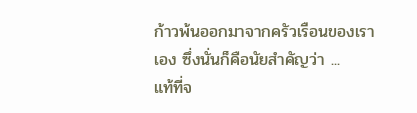ก้าวพ้นออกมาจากครัวเรือนของเราเอง ซึ่งนั่นก็คือนัยสำคัญว่า ...
แท้ที่จ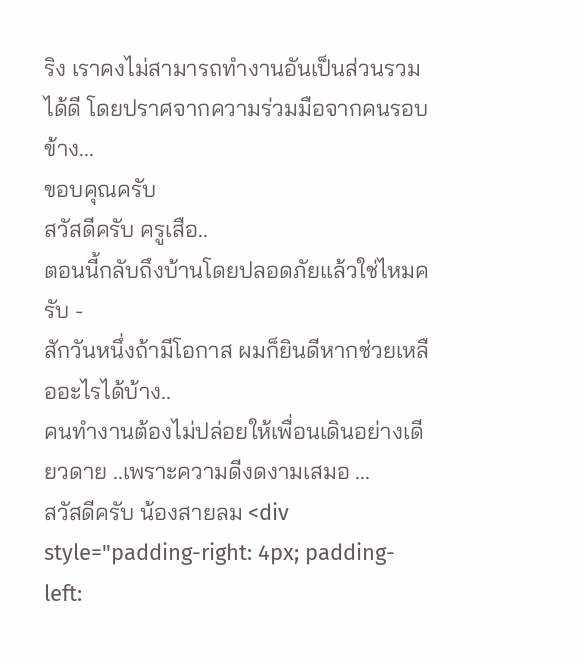ริง เราคงไม่สามารถทำงานอันเป็นส่วนรวมได้ดี โดยปราศจากความร่วมมือจากคนรอบข้าง...
ขอบคุณครับ
สวัสดีครับ ครูเสือ..
ตอนนี้กลับถึงบ้านโดยปลอดภัยแล้วใช่ไหมครับ -
สักวันหนึ่งถ้ามีโอกาส ผมก็ยินดีหากช่วยเหลืออะไรได้บ้าง..
คนทำงานต้องไม่ปล่อยให้เพื่อนเดินอย่างเดียวดาย ..เพราะความดีงดงามเสมอ ...
สวัสดีครับ น้องสายลม <div style="padding-right: 4px; padding-left: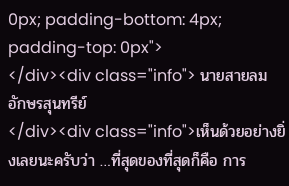0px; padding-bottom: 4px; padding-top: 0px">
</div><div class="info"> นายสายลม อักษรสุนทรีย์
</div><div class="info">เห็นด้วยอย่างยิ่งเลยนะครับว่า …ที่สุดของที่สุดก็คือ การ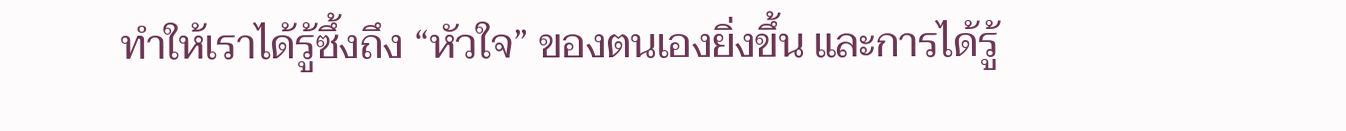ทำให้เราได้รู้ซึ้งถึง “หัวใจ” ของตนเองยิ่งขึ้น และการได้รู้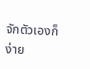จักตัวเองก็ง่าย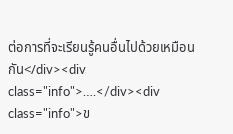ต่อการที่จะเรียนรู้คนอื่นไปด้วยเหมือนกัน</div><div class="info">….</div><div class="info">ข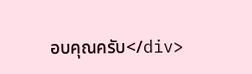อบคุณครับ</div>